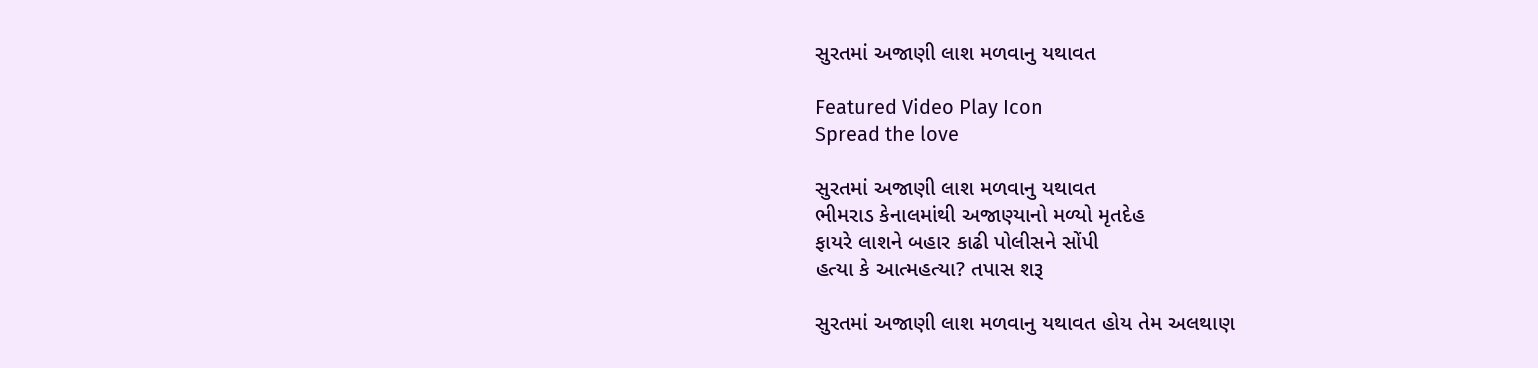સુરતમાં અજાણી લાશ મળવાનુ યથાવત

Featured Video Play Icon
Spread the love

સુરતમાં અજાણી લાશ મળવાનુ યથાવત
ભીમરાડ કેનાલમાંથી અજાણ્યાનો મળ્યો મૃતદેહ
ફાયરે લાશને બહાર કાઢી પોલીસને સોંપી
હત્યા કે આત્મહત્યા? તપાસ શરૂ

સુરતમાં અજાણી લાશ મળવાનુ યથાવત હોય તેમ અલથાણ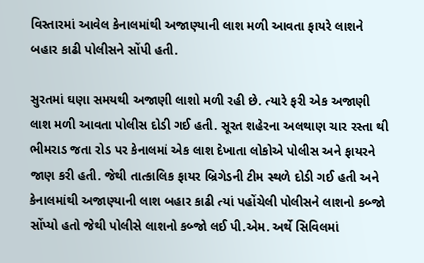વિસ્તારમાં આવેલ કેનાલમાંથી અજાણ્યાની લાશ મળી આવતા ફાયરે લાશને બહાર કાઢી પોલીસને સોંપી હતી.

સુરતમાં ઘણા સમયથી અજાણી લાશો મળી રહી છે. ત્યારે ફરી એક અજાણી લાશ મળી આવતા પોલીસ દોડી ગઈ હતી. સૂરત શહેરના અલથાણ ચાર રસ્તા થી ભીમરાડ જતા રોડ પર કેનાલમાં એક લાશ દેખાતા લોકોએ પોલીસ અને ફાયરને જાણ કરી હતી. જેથી તાત્કાલિક ફાયર બ્રિગેડની ટીમ સ્થળે દોડી ગઈ હતી અને કેનાલમાંથી અજાણ્યાની લાશ બહાર કાઢી ત્યાં પહોંચેલી પોલીસને લાશનો કબ્જો સોંપ્યો હતો જેથી પોલીસે લાશનો કબ્જો લઈ પી.એમ. અર્થે સિવિલમાં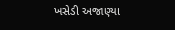ખસેડી અજાણ્યા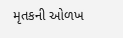મૃતકની ઓળખ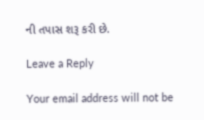ની તપાસ શરૂ કરી છે.

Leave a Reply

Your email address will not be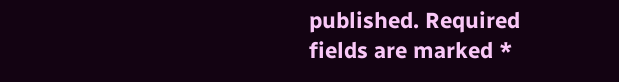published. Required fields are marked *